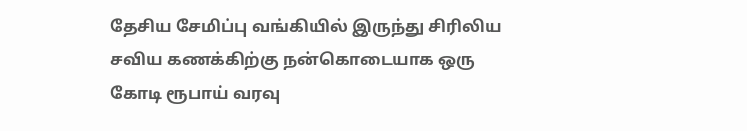தேசிய சேமிப்பு வங்கியில் இருந்து சிரிலிய சவிய கணக்கிற்கு நன்கொடையாக ஒரு கோடி ரூபாய் வரவு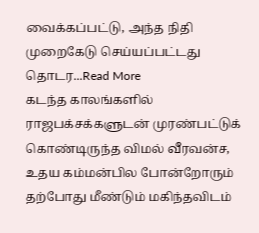வைக்கப்பட்டு, அந்த நிதி முறைகேடு செய்யப்பட்டது தொடர...Read More
கடந்த காலங்களில் ராஜபக்சக்களுடன் முரண்பட்டுக் கொண்டிருந்த விமல் வீரவன்ச, உதய கம்மன்பில போன்றோரும் தற்போது மீண்டும் மகிந்தவிடம்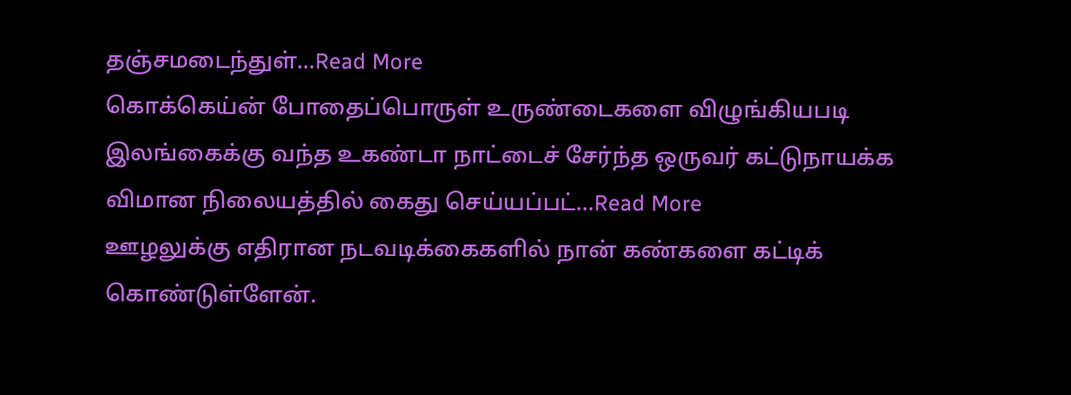தஞ்சமடைந்துள்...Read More
கொக்கெய்ன் போதைப்பொருள் உருண்டைகளை விழுங்கியபடி இலங்கைக்கு வந்த உகண்டா நாட்டைச் சேர்ந்த ஒருவர் கட்டுநாயக்க விமான நிலையத்தில் கைது செய்யப்பட்...Read More
ஊழலுக்கு எதிரான நடவடிக்கைகளில் நான் கண்களை கட்டிக் கொண்டுள்ளேன்.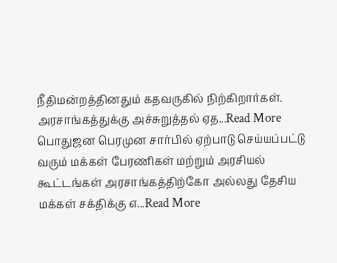நீதிமன்றத்தினதும் கதவருகில் நிற்கிறார்கள். அரசாங்கத்துக்கு அச்சுறுத்தல் ஏத...Read More
பொதுஜன பெரமுன சார்பில் ஏற்பாடு செய்யப்பட்டு வரும் மக்கள் பேரணிகள் மற்றும் அரசியல் கூட்டங்கள் அரசாங்கத்திற்கோ அல்லது தேசிய மக்கள் சக்திக்கு எ...Read More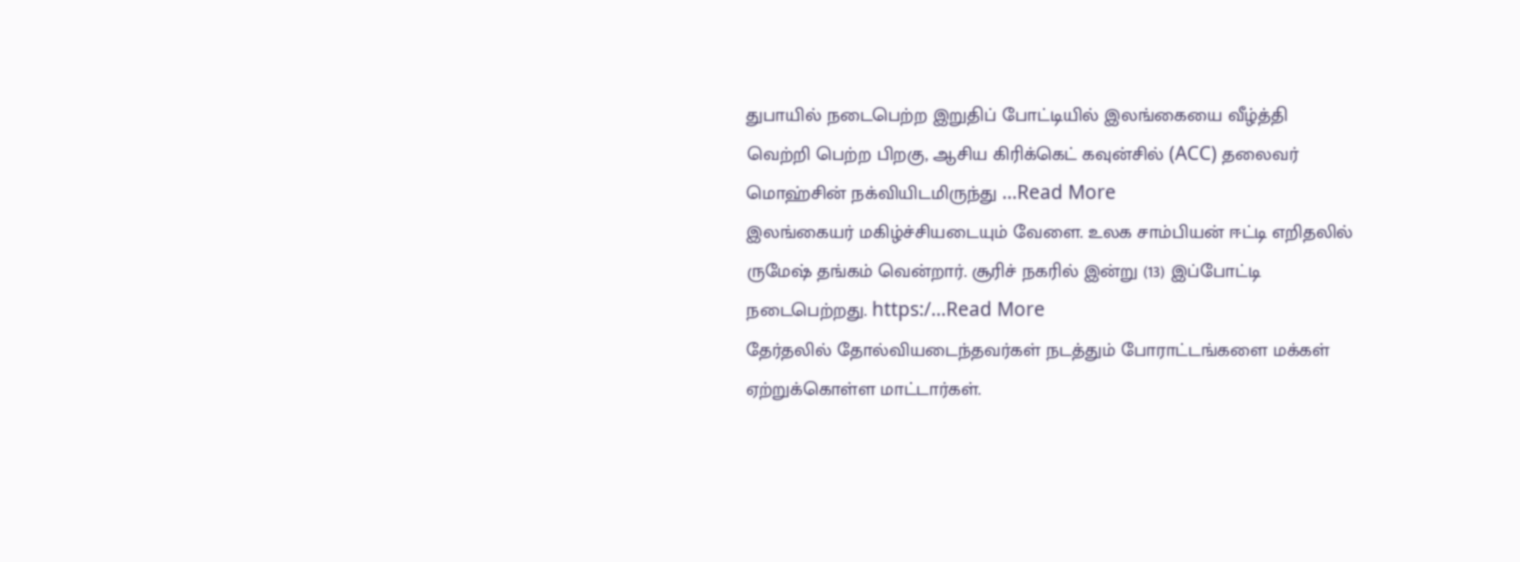துபாயில் நடைபெற்ற இறுதிப் போட்டியில் இலங்கையை வீழ்த்தி வெற்றி பெற்ற பிறகு, ஆசிய கிரிக்கெட் கவுன்சில் (ACC) தலைவர் மொஹ்சின் நக்வியிடமிருந்து ...Read More
இலங்கையர் மகிழ்ச்சியடையும் வேளை. உலக சாம்பியன் ஈட்டி எறிதலில் ருமேஷ் தங்கம் வென்றார். சூரிச் நகரில் இன்று (13) இப்போட்டி நடைபெற்றது. https:/...Read More
தேர்தலில் தோல்வியடைந்தவர்கள் நடத்தும் போராட்டங்களை மக்கள் ஏற்றுக்கொள்ள மாட்டார்கள்.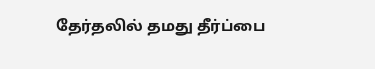தேர்தலில் தமது தீர்ப்பை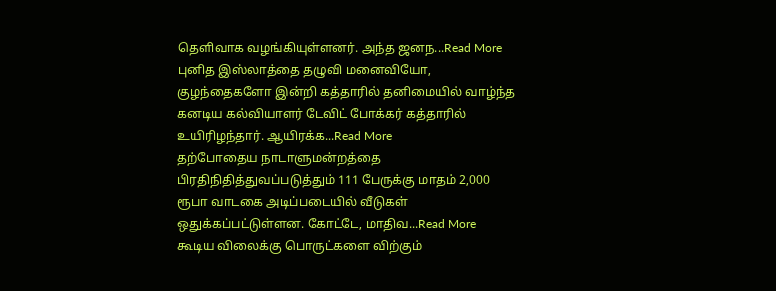தெளிவாக வழங்கியுள்ளனர். அந்த ஜனந...Read More
புனித இஸ்லாத்தை தழுவி மனைவியோ, குழந்தைகளோ இன்றி கத்தாரில் தனிமையில் வாழ்ந்த கனடிய கல்வியாளர் டேவிட் போக்கர் கத்தாரில் உயிரிழந்தார். ஆயிரக்க...Read More
தற்போதைய நாடாளுமன்றத்தை பிரதிநிதித்துவப்படுத்தும் 111 பேருக்கு மாதம் 2,000 ரூபா வாடகை அடிப்படையில் வீடுகள் ஒதுக்கப்பட்டுள்ளன. கோட்டே, மாதிவ...Read More
கூடிய விலைக்கு பொருட்களை விற்கும்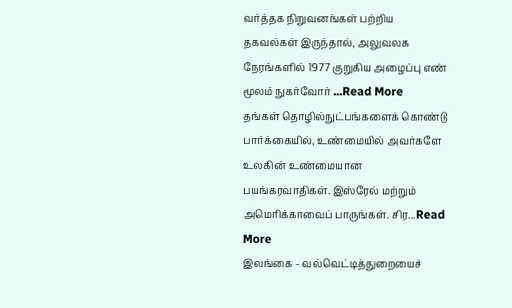வர்த்தக நிறுவனங்கள் பற்றிய தகவல்கள் இருந்தால், அலுவலக நேரங்களில் 1977 குறுகிய அழைப்பு எண் மூலம் நுகர்வோர் ...Read More
தங்கள் தொழில்நுட்பங்களைக் கொண்டு பார்க்கையில், உண்மையில் அவர்களே உலகின் உண்மையான பயங்கரவாதிகள். இஸ்ரேல் மற்றும் அமெரிக்காவைப் பாருங்கள். சிர...Read More
இலங்கை - வல்வெட்டித்துறையைச்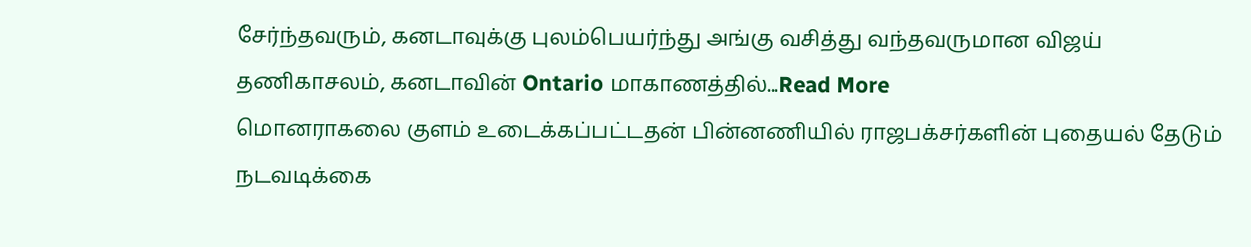சேர்ந்தவரும், கனடாவுக்கு புலம்பெயர்ந்து அங்கு வசித்து வந்தவருமான விஜய் தணிகாசலம், கனடாவின் Ontario மாகாணத்தில்...Read More
மொனராகலை குளம் உடைக்கப்பட்டதன் பின்னணியில் ராஜபக்சர்களின் புதையல் தேடும் நடவடிக்கை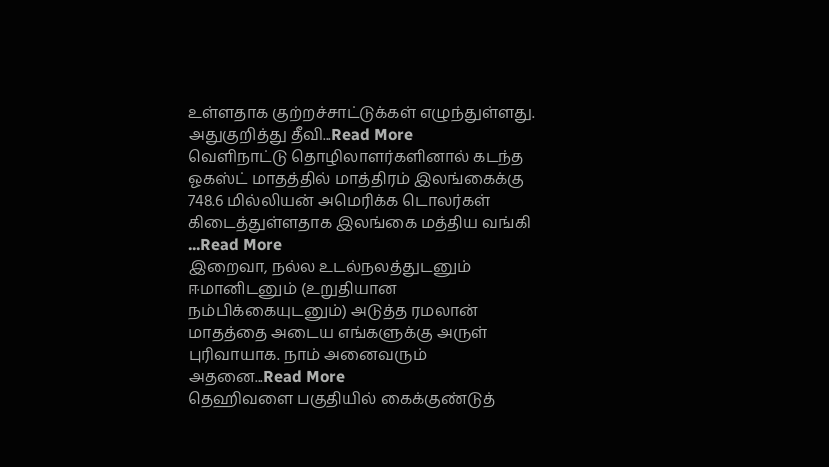உள்ளதாக குற்றச்சாட்டுக்கள் எழுந்துள்ளது. அதுகுறித்து தீவி...Read More
வௌிநாட்டு தொழிலாளர்களினால் கடந்த ஓகஸ்ட் மாதத்தில் மாத்திரம் இலங்கைக்கு 748.6 மில்லியன் அமெரிக்க டொலர்கள் கிடைத்துள்ளதாக இலங்கை மத்திய வங்கி ...Read More
இறைவா, நல்ல உடல்நலத்துடனும் ஈமானிடனும் (உறுதியான நம்பிக்கையுடனும்) அடுத்த ரமலான் மாதத்தை அடைய எங்களுக்கு அருள் புரிவாயாக. நாம் அனைவரும் அதனை...Read More
தெஹிவளை பகுதியில் கைக்குண்டுத்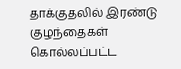தாக்குதலில் இரண்டு குழந்தைகள் கொல்லப்பட்ட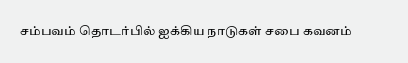சம்பவம் தொடர்பில் ஐக்கிய நாடுகள் சபை கவனம்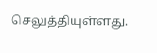செலுத்தியுள்ளது.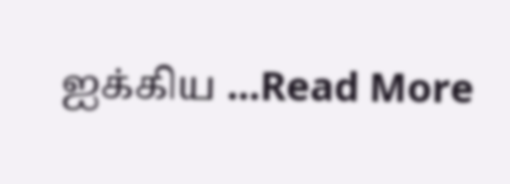ஐக்கிய ...Read More